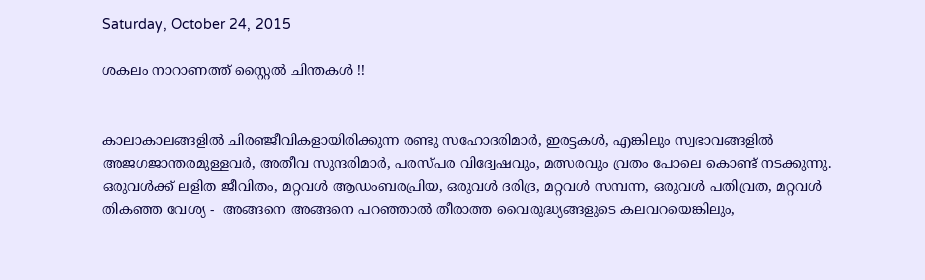Saturday, October 24, 2015

ശകലം നാറാണത്ത് സ്റ്റൈല്‍ ചിന്തകള്‍ !!


കാലാകാലങ്ങളില്‍ ചിരഞ്ജീവികളായിരിക്കുന്ന രണ്ടു സഹോദരിമാര്‍, ഇരട്ടകള്‍, എങ്കിലും സ്വഭാവങ്ങളില്‍ അജഗജാന്തരമുള്ളവര്‍, അതീവ സുന്ദരിമാര്‍, പരസ്പര വിദ്വേഷവും, മത്സരവും വ്രതം പോലെ കൊണ്ട് നടക്കുന്നു. ഒരുവള്‍ക്ക് ലളിത ജീവിതം, മറ്റവള്‍ ആഡംബരപ്രിയ, ഒരുവള്‍ ദരിദ്ര, മറ്റവള്‍ സമ്പന്ന, ഒരുവള്‍ പതിവ്രത, മറ്റവള്‍ തികഞ്ഞ വേശ്യ -  അങ്ങനെ അങ്ങനെ പറഞ്ഞാല്‍ തീരാത്ത വൈരുദ്ധ്യങ്ങളുടെ കലവറയെങ്കിലും,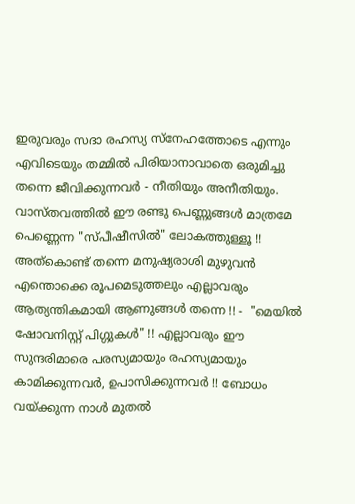ഇരുവരും സദാ രഹസ്യ സ്നേഹത്തോടെ എന്നും എവിടെയും തമ്മില്‍ പിരിയാനാവാതെ ഒരുമിച്ചു തന്നെ ജീവിക്കുന്നവര്‍ - നീതിയും അനീതിയും. വാസ്തവത്തില്‍ ഈ രണ്ടു പെണ്ണുങ്ങള്‍ മാത്രമേ പെണ്ണെന്ന "സ്പീഷീസില്‍" ലോകത്തുള്ളൂ !! അത്കൊണ്ട് തന്നെ മനുഷ്യരാശി മുഴുവന്‍ എന്തൊക്കെ രൂപമെടുത്തലും എല്ലാവരും ആത്യന്തികമായി ആണുങ്ങള്‍ തന്നെ !! -  "മെയില്‍ ഷോവനിസ്റ്റ് പിഗ്ഗുകള്‍" !! എല്ലാവരും ഈ സുന്ദരിമാരെ പരസ്യമായും രഹസ്യമായും കാമിക്കുന്നവര്‍, ഉപാസിക്കുന്നവര്‍ !! ബോധം വയ്ക്കുന്ന നാള്‍ മുതല്‍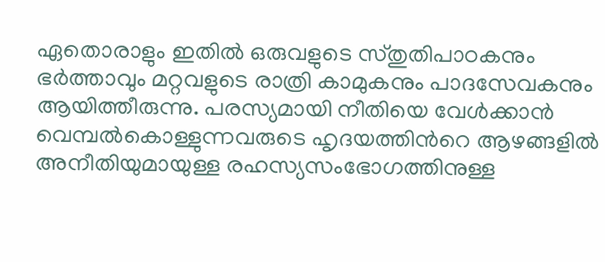ഏതൊരാളും ഇതില്‍ ഒരുവളുടെ സ്തുതിപാഠകനും ഭര്‍ത്താവും മറ്റവളുടെ രാത്രി കാമുകനും പാദസേവകനും ആയിത്തീരുന്നു. പരസ്യമായി നീതിയെ വേള്‍ക്കാന്‍ വെമ്പല്‍കൊള്ളുന്നവരുടെ ഹൃദയത്തിന്‍റെ ആഴങ്ങളില്‍ അനീതിയുമായുള്ള രഹസ്യസംഭോഗത്തിനുള്ള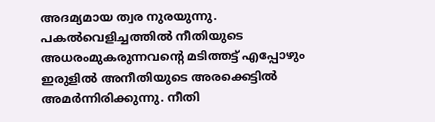അദമ്യമായ ത്വര നുരയുന്നു. പകല്‍വെളിച്ചത്തില്‍ നീതിയുടെ അധരംമുകരുന്നവന്റെ മടിത്തട്ട് എപ്പോഴും ഇരുളില്‍ അനീതിയുടെ അരക്കെട്ടില്‍ അമര്‍ന്നിരിക്കുന്നു. നീതി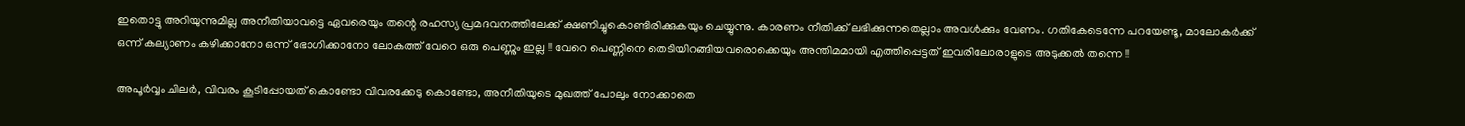ഇതൊട്ടു അറിയുന്നുമില്ല അനീതിയാവട്ടെ ഏവരെയും തന്റെ രഹസ്യ പ്രമദവനത്തിലേക്ക് ക്ഷണിച്ചുകൊണ്ടിരിക്കുകയും ചെയ്യുന്നു. കാരണം നീതിക്ക് ലഭിക്കുന്നതെല്ലാം അവള്‍ക്കും വേണം. ഗതികേടെന്നേ പറയേണ്ടൂ, മാലോകര്‍ക്ക് ഒന്ന് കല്യാണം കഴിക്കാനോ ഒന്ന് ഭോഗിക്കാനോ ലോകത്ത് വേറെ ഒരു പെണ്ണും ഇല്ല !! വേറെ പെണ്ണിനെ തെടിയിറങ്ങിയവരൊക്കെയും അന്തിമമായി എത്തിപ്പെട്ടത് ഇവരിലോരാളുടെ അടുക്കല്‍ തന്നെ !!

അപൂര്‍വ്വം ചിലര്‍, വിവരം കൂടിപ്പോയത്‌ കൊണ്ടോ വിവരക്കേടു കൊണ്ടോ, അനീതിയുടെ മുഖത്ത് പോലും നോക്കാതെ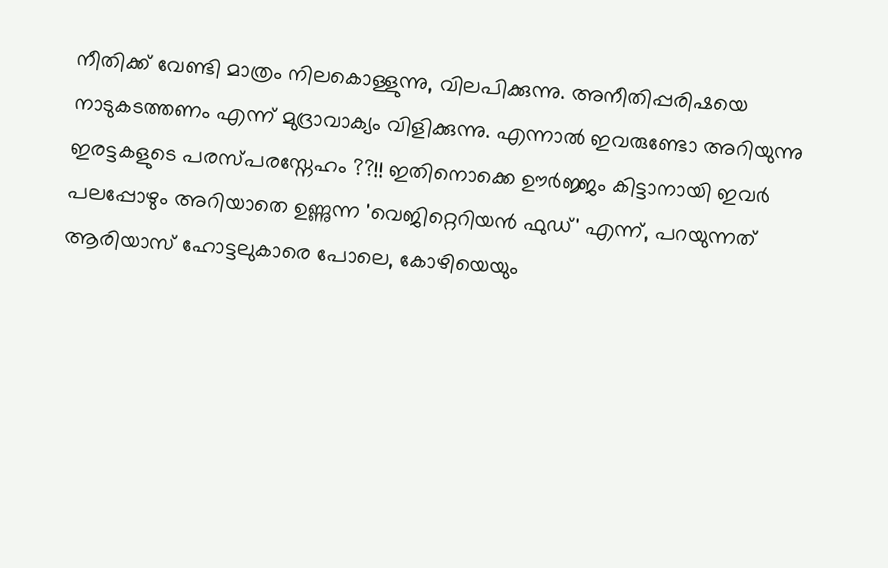നീതിക്ക് വേണ്ടി മാത്രം നിലകൊള്ളുന്നു, വിലപിക്കുന്നു. അനീതിപ്പരിഷയെ നാടുകടത്തണം എന്ന് മുദ്രാവാക്യം വിളിക്കുന്നു. എന്നാല്‍ ഇവരുണ്ടോ അറിയുന്നു ഇരട്ടകളുടെ പരസ്പരസ്നേഹം ??!! ഇതിനൊക്കെ ഊര്‍ജ്ജം കിട്ടാനായി ഇവര്‍ പലപ്പോഴും അറിയാതെ ഉണ്ണുന്ന 'വെജിറ്റെറിയന്‍ ഫുഡ്' എന്ന്, പറയുന്നത്  ആരിയാസ് ഹോട്ടലുകാരെ പോലെ, കോഴിയെയും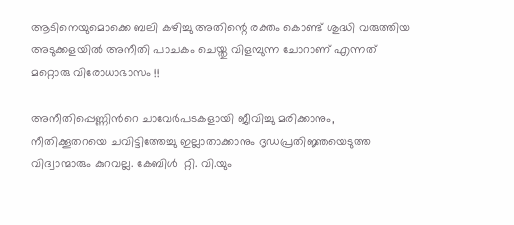ആടിനെയുമൊക്കെ ബലി കഴിച്ചു അതിന്റെ രക്തം കൊണ്ട് ശുദ്ധി വരുത്തിയ അടുക്കളയില്‍ അനീതി പാചകം ചെയ്തു വിളമ്പുന്ന ചോറാണ് എന്നത് മറ്റൊരു വിരോധാഭാസം !!

അനീതിപ്പെണ്ണിന്‍റെ ചാവേര്‍പടകളായി ജീവിച്ചു മരിക്കാനും, നീതിക്കൂതറയെ ചവിട്ടിത്തേച്ചു ഇല്ലാതാക്കാനും ദൃഡപ്രതിജ്ഞയെടുത്ത വിദ്വാന്മാരും കുറവല്ല. കേബിള്‍  റ്റി. വി.യും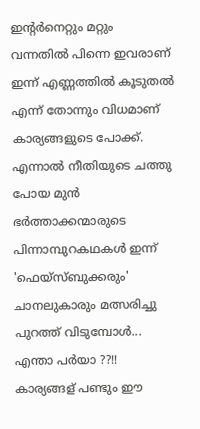ഇന്റര്‍നെറ്റും മറ്റും വന്നതില്‍ പിന്നെ ഇവരാണ് ഇന്ന് എണ്ണത്തില്‍ കൂടുതല്‍ എന്ന് തോന്നും വിധമാണ് കാര്യങ്ങളുടെ പോക്ക്. എന്നാല്‍ നീതിയുടെ ചത്തു പോയ മുന്‍ ഭര്‍ത്താക്കന്മാരുടെ പിന്നാമ്പുറകഥകള്‍ ഇന്ന് 'ഫെയ്സ്ബുക്കരും' ചാനലുകാരും മത്സരിച്ചു പുറത്ത് വിടുമ്പോള്‍... എന്താ പര്‍യാ ??!! കാര്യങ്ങള് പണ്ടും ഈ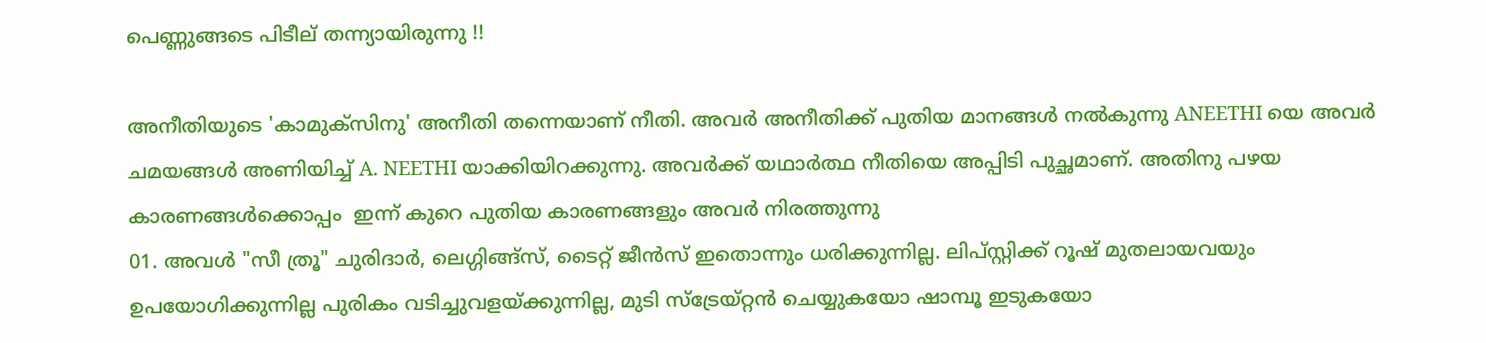പെണ്ണുങ്ങടെ പിടീല് തന്ന്യായിരുന്നു !!

അനീതിയുടെ 'കാമുക്സിനു' അനീതി തന്നെയാണ് നീതി. അവര്‍ അനീതിക്ക് പുതിയ മാനങ്ങള്‍ നല്‍കുന്നു ANEETHI യെ അവര്‍ ചമയങ്ങള്‍ അണിയിച്ച് A. NEETHI യാക്കിയിറക്കുന്നു. അവര്‍ക്ക് യഥാര്‍ത്ഥ നീതിയെ അപ്പിടി പുച്ഛമാണ്. അതിനു പഴയ കാരണങ്ങള്‍ക്കൊപ്പം  ഇന്ന് കുറെ പുതിയ കാരണങ്ങളും അവര്‍ നിരത്തുന്നു
01. അവള്‍ "സീ ത്രൂ" ചുരിദാര്‍, ലെഗ്ഗിങ്ങ്സ്, ടൈറ്റ് ജീന്‍സ് ഇതൊന്നും ധരിക്കുന്നില്ല. ലിപ്സ്റ്റിക്ക് റൂഷ് മുതലായവയും ഉപയോഗിക്കുന്നില്ല പുരികം വടിച്ചുവളയ്ക്കുന്നില്ല, മുടി സ്ട്രേയ്റ്റന്‍ ചെയ്യുകയോ ഷാമ്പൂ ഇടുകയോ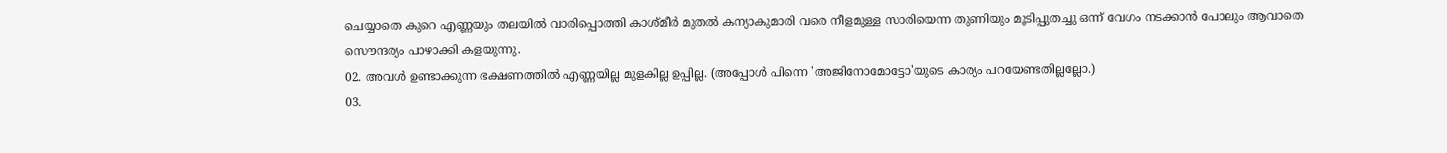ചെയ്യാതെ കുറെ എണ്ണയും തലയില്‍ വാരിപ്പൊത്തി കാശ്മീര്‍ മുതല്‍ കന്യാകുമാരി വരെ നീളമുള്ള സാരിയെന്ന തുണിയും മൂടിപ്പുതച്ചു ഒന്ന് വേഗം നടക്കാന്‍ പോലും ആവാതെ സൌന്ദര്യം പാഴാക്കി കളയുന്നു.
02. അവള്‍ ഉണ്ടാക്കുന്ന ഭക്ഷണത്തില്‍ എണ്ണയില്ല മുളകില്ല ഉപ്പില്ല. (അപ്പോള്‍ പിന്നെ 'അജിനോമോട്ടോ'യുടെ കാര്യം പറയേണ്ടതില്ലല്ലോ.)
03.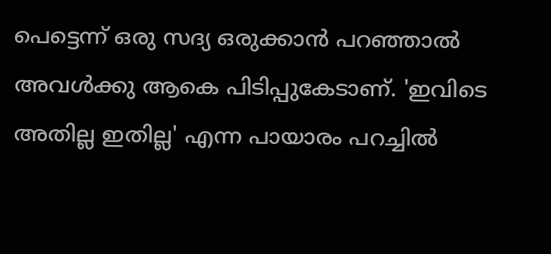പെട്ടെന്ന് ഒരു സദ്യ ഒരുക്കാന്‍ പറഞ്ഞാല്‍ അവള്‍ക്കു ആകെ പിടിപ്പുകേടാണ്. 'ഇവിടെ അതില്ല ഇതില്ല' എന്ന പായാരം പറച്ചില്‍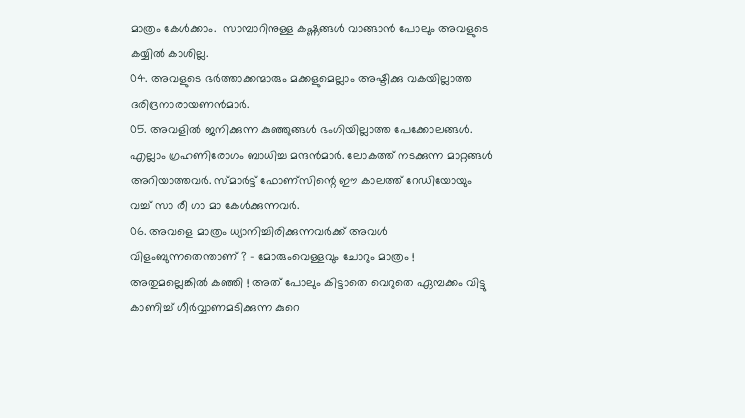മാത്രം കേള്‍ക്കാം.  സാമ്പാറിനുള്ള കഷ്ണങ്ങള്‍ വാങ്ങാന്‍ പോലും അവളുടെ കയ്യില്‍ കാശില്ല.
04. അവളുടെ ഭര്‍ത്താക്കന്മാരും മക്കളുമെല്ലാം അഷ്ടിക്കു വകയില്ലാത്ത ദരിദ്രനാരായണന്‍മാര്‍.
05. അവളില്‍ ജനിക്കുന്ന കുഞ്ഞുങ്ങള്‍ ഭംഗിയില്ലാത്ത പേക്കോലങ്ങള്‍. എല്ലാം ഗ്രഹണിരോഗം ബാധിച്ച മന്ദന്‍മാര്‍. ലോകത്ത് നടക്കുന്ന മാറ്റങ്ങള്‍ അറിയാത്തവര്‍. സ്മാര്‍ട്ട് ഫോണ്സിന്റെ ഈ കാലത്ത് റേഡിയോയും വച്ച് സാ രീ ഗാ മാ കേള്‍ക്കുന്നവര്‍.
06. അവളെ മാത്രം ധ്യാനിച്ചിരിക്കുന്നവര്‍ക്ക് അവള്‍ വിളംബുന്നതെന്താണ് ? - മോരുംവെള്ളവും ചോറും മാത്രം ! അതുമല്ലെങ്കില്‍ കഞ്ഞി ! അത് പോലും കിട്ടാതെ വെറുതെ ഏമ്പക്കം വിട്ടു കാണിച്ച് ഗീര്‍വ്വാണമടിക്കുന്ന കുറെ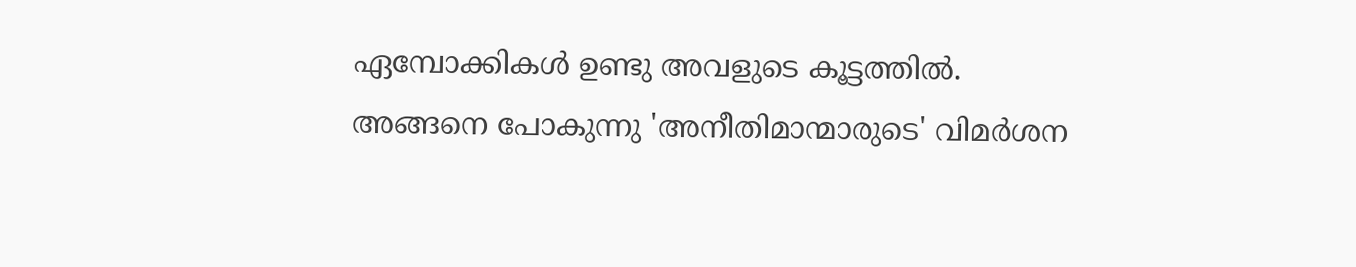ഏമ്പോക്കികള്‍ ഉണ്ടു അവളുടെ കൂട്ടത്തില്‍.
അങ്ങനെ പോകുന്നു 'അനീതിമാന്മാരുടെ' വിമര്‍ശന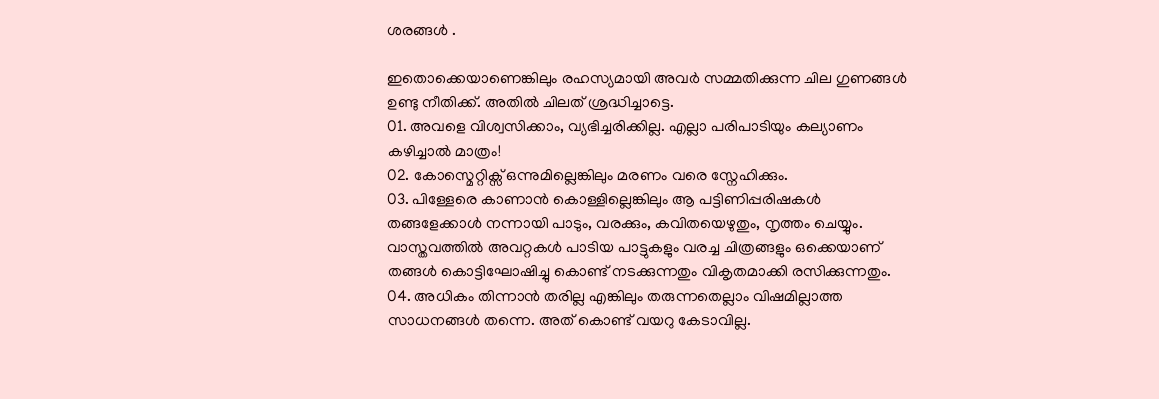ശരങ്ങള്‍ .

ഇതൊക്കെയാണെങ്കിലും രഹസ്യമായി അവര്‍ സമ്മതിക്കുന്ന ചില ഗുണങ്ങള്‍ ഉണ്ടു നീതിക്ക്. അതില്‍ ചിലത് ശ്രദ്ധിച്ചാട്ടെ.
01. അവളെ വിശ്വസിക്കാം, വ്യഭിച്ചരിക്കില്ല. എല്ലാ പരിപാടിയും കല്യാണം കഴിച്ചാല്‍ മാത്രം!
02. കോസ്മെറ്റിക്സ്‌ ഒന്നുമില്ലെങ്കിലും മരണം വരെ സ്നേഹിക്കും.
03. പിള്ളേരെ കാണാന്‍ കൊള്ളില്ലെങ്കിലും ആ പട്ടിണിപ്പരിഷകള്‍ തങ്ങളേക്കാള്‍ നന്നായി പാടും, വരക്കും, കവിതയെഴുതും, നൃത്തം ചെയ്യും. വാസ്തവത്തില്‍ അവറ്റകള്‍ പാടിയ പാട്ടുകളും വരച്ച ചിത്രങ്ങളും ഒക്കെയാണ് തങ്ങള്‍ കൊട്ടിഘോഷിച്ചു കൊണ്ട് നടക്കുന്നതും വികൃതമാക്കി രസിക്കുന്നതും.
04. അധികം തിന്നാന്‍ തരില്ല എങ്കിലും തരുന്നതെല്ലാം വിഷമില്ലാത്ത സാധനങ്ങള്‍ തന്നെ. അത് കൊണ്ട് വയറു കേടാവില്ല.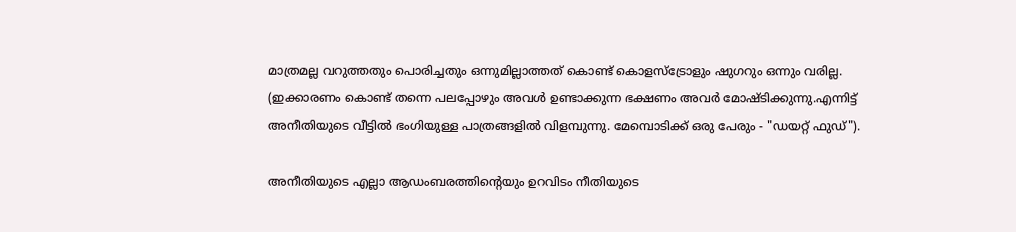മാത്രമല്ല വറുത്തതും പൊരിച്ചതും ഒന്നുമില്ലാത്തത് കൊണ്ട് കൊളസ്ട്രോളും ഷുഗറും ഒന്നും വരില്ല. (ഇക്കാരണം കൊണ്ട് തന്നെ പലപ്പോഴും അവള്‍ ഉണ്ടാക്കുന്ന ഭക്ഷണം അവര്‍ മോഷ്ടിക്കുന്നു.എന്നിട്ട് അനീതിയുടെ വീട്ടില്‍ ഭംഗിയുള്ള പാത്രങ്ങളില്‍ വിളമ്പുന്നു. മേമ്പൊടിക്ക് ഒരു പേരും - "ഡയറ്റ് ഫുഡ്").

അനീതിയുടെ എല്ലാ ആഡംബരത്തിന്റെയും ഉറവിടം നീതിയുടെ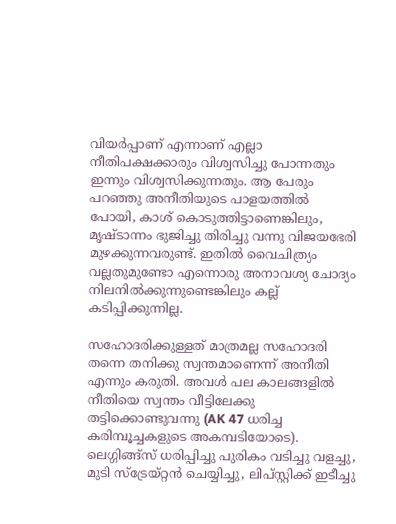വിയര്‍പ്പാണ് എന്നാണ് എല്ലാ നീതിപക്ഷക്കാരും വിശ്വസിച്ചു പോന്നതും ഇന്നും വിശ്വസിക്കുന്നതും. ആ പേരും പറഞ്ഞു അനീതിയുടെ പാളയത്തില്‍ പോയി, കാശ് കൊടുത്തിട്ടാണെങ്കിലും, മൃഷ്ടാന്നം ഭുജിച്ചു തിരിച്ചു വന്നു വിജയഭേരി മുഴക്കുന്നവരുണ്ട്. ഇതില്‍ വൈചിത്ര്യം വല്ലതുമുണ്ടോ എന്നൊരു അനാവശ്യ ചോദ്യം നിലനില്‍ക്കുന്നുണ്ടെങ്കിലും കല്ല്‌ കടിപ്പിക്കുന്നില്ല.

സഹോദരിക്കുള്ളത് മാത്രമല്ല സഹോദരി തന്നെ തനിക്കു സ്വന്തമാണെന്ന് അനീതി എന്നും കരുതി. അവള്‍ പല കാലങ്ങളില്‍  നീതിയെ സ്വന്തം വീട്ടിലേക്കു തട്ടിക്കൊണ്ടുവന്നു (AK 47 ധരിച്ച കരിമ്പൂച്ചകളുടെ അകമ്പടിയോടെ). ലെഗ്ഗിങ്ങ്സ് ധരിപ്പിച്ചു പുരികം വടിച്ചു വളച്ചു, മുടി സ്ട്രേയ്റ്റന്‍ ചെയ്യിച്ചു, ലിപ്സ്റ്റിക്ക് ഇടീച്ചു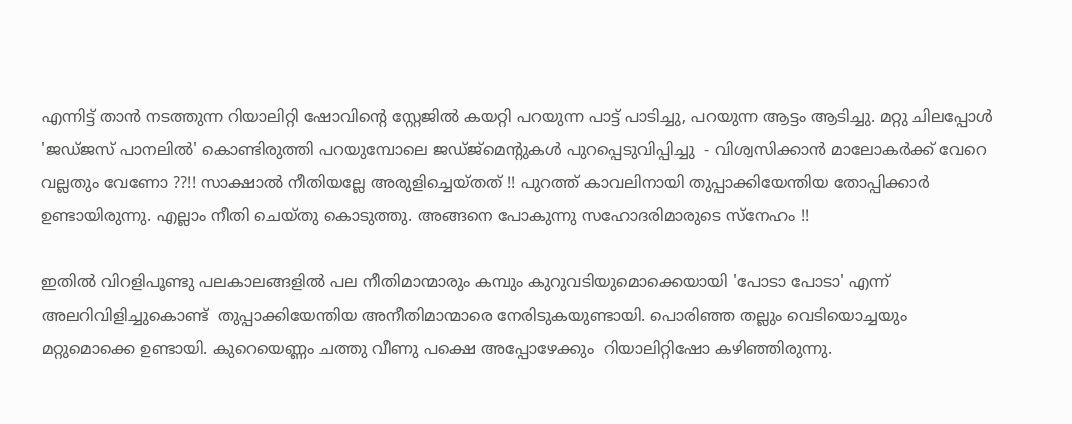എന്നിട്ട് താന്‍ നടത്തുന്ന റിയാലിറ്റി ഷോവിന്റെ സ്റ്റേജില്‍ കയറ്റി പറയുന്ന പാട്ട് പാടിച്ചു, പറയുന്ന ആട്ടം ആടിച്ചു. മറ്റു ചിലപ്പോള്‍ 'ജഡ്ജസ് പാനലില്‍' കൊണ്ടിരുത്തി പറയുമ്പോലെ ജഡ്ജ്മെന്റുകള്‍ പുറപ്പെടുവിപ്പിച്ചു  - വിശ്വസിക്കാന്‍ മാലോകര്‍ക്ക് വേറെ വല്ലതും വേണോ ??!! സാക്ഷാല്‍ നീതിയല്ലേ അരുളിച്ചെയ്തത് !! പുറത്ത് കാവലിനായി തുപ്പാക്കിയേന്തിയ തോപ്പിക്കാര്‍ ഉണ്ടായിരുന്നു. എല്ലാം നീതി ചെയ്തു കൊടുത്തു. അങ്ങനെ പോകുന്നു സഹോദരിമാരുടെ സ്നേഹം !!

ഇതില്‍ വിറളിപൂണ്ടു പലകാലങ്ങളില്‍ പല നീതിമാന്മാരും കമ്പും കുറുവടിയുമൊക്കെയായി 'പോടാ പോടാ' എന്ന് അലറിവിളിച്ചുകൊണ്ട്  തുപ്പാക്കിയേന്തിയ അനീതിമാന്മാരെ നേരിടുകയുണ്ടായി. പൊരിഞ്ഞ തല്ലും വെടിയൊച്ചയും മറ്റുമൊക്കെ ഉണ്ടായി. കുറെയെണ്ണം ചത്തു വീണു പക്ഷെ അപ്പോഴേക്കും  റിയാലിറ്റിഷോ കഴിഞ്ഞിരുന്നു.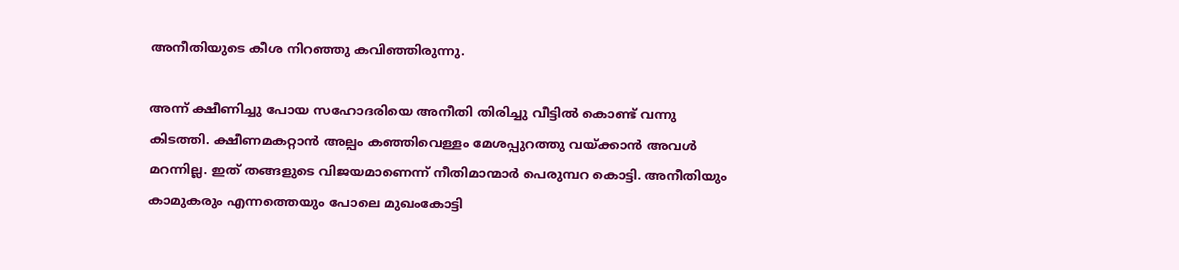അനീതിയുടെ കീശ നിറഞ്ഞു കവിഞ്ഞിരുന്നു.

അന്ന് ക്ഷീണിച്ചു പോയ സഹോദരിയെ അനീതി തിരിച്ചു വീട്ടില്‍ കൊണ്ട് വന്നു കിടത്തി. ക്ഷീണമകറ്റാന്‍ അല്പം കഞ്ഞിവെള്ളം മേശപ്പുറത്തു വയ്ക്കാന്‍ അവള്‍ മറന്നില്ല. ഇത് തങ്ങളുടെ വിജയമാണെന്ന് നീതിമാന്മാര്‍ പെരുമ്പറ കൊട്ടി. അനീതിയും കാമുകരും എന്നത്തെയും പോലെ മുഖംകോട്ടി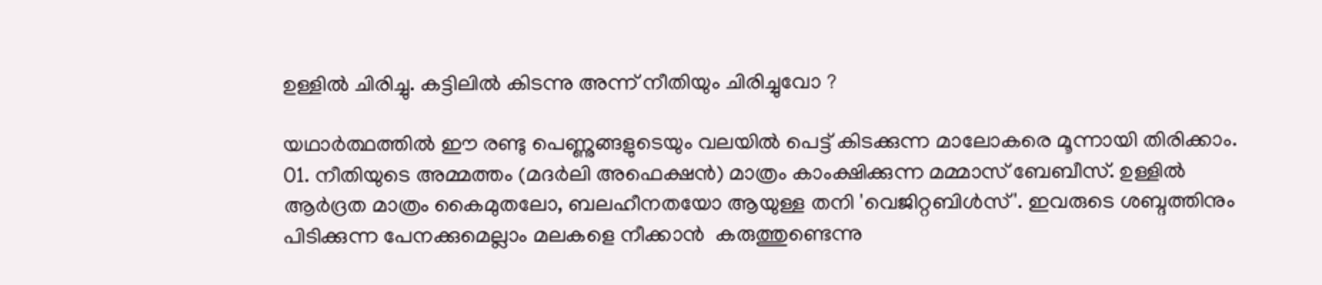ഉള്ളില്‍ ചിരിച്ചു. കട്ടിലില്‍ കിടന്നു അന്ന് നീതിയും ചിരിച്ചുവോ ?

യഥാര്‍ത്ഥത്തില്‍ ഈ രണ്ടു പെണ്ണുങ്ങളുടെയും വലയില്‍ പെട്ട് കിടക്കുന്ന മാലോകരെ മൂന്നായി തിരിക്കാം.
01. നീതിയുടെ അമ്മത്തം (മദര്‍ലി അഫെക്ഷന്‍) മാത്രം കാംക്ഷിക്കുന്ന മമ്മാസ് ബേബീസ്. ഉള്ളില്‍ ആര്‍ദ്രത മാത്രം കൈമുതലോ, ബലഹീനതയോ ആയുള്ള തനി 'വെജിറ്റബിള്‍സ്'. ഇവരുടെ ശബ്ദത്തിനും പിടിക്കുന്ന പേനക്കുമെല്ലാം മലകളെ നീക്കാന്‍  കരുത്തുണ്ടെന്നു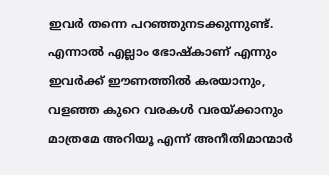ഇവര്‍ തന്നെ പറഞ്ഞുനടക്കുന്നുണ്ട്. എന്നാല്‍ എല്ലാം ഭോഷ്കാണ് എന്നും ഇവര്‍ക്ക് ഈണത്തില്‍ കരയാനും, വളഞ്ഞ കുറെ വരകള്‍ വരയ്ക്കാനും മാത്രമേ അറിയൂ എന്ന് അനീതിമാന്മാര്‍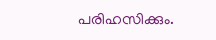പരിഹസിക്കും.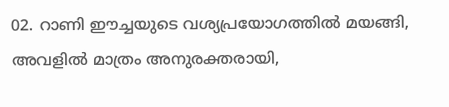02. റാണി ഈച്ചയുടെ വശ്യപ്രയോഗത്തില്‍ മയങ്ങി, അവളില്‍ മാത്രം അനുരക്തരായി,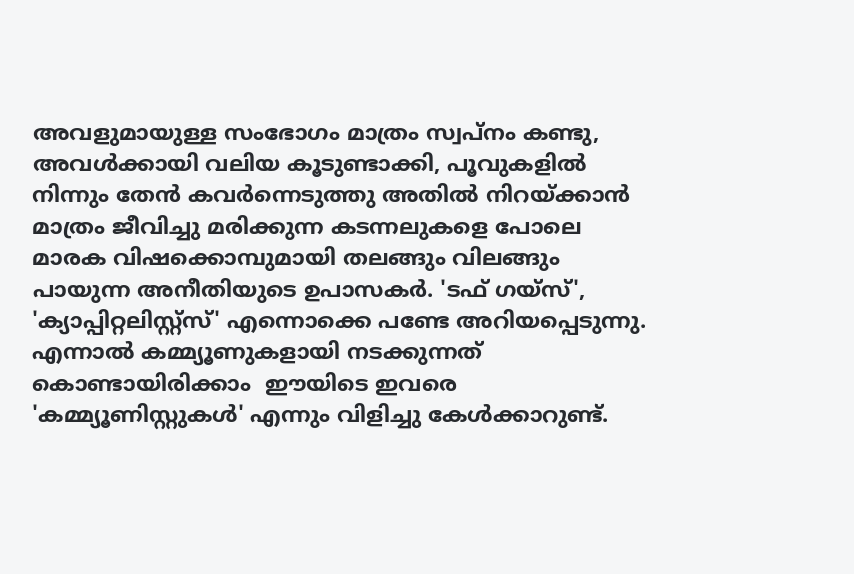അവളുമായുള്ള സംഭോഗം മാത്രം സ്വപ്നം കണ്ടു, അവള്‍ക്കായി വലിയ കൂടുണ്ടാക്കി, പൂവുകളില്‍ നിന്നും തേന്‍ കവര്‍ന്നെടുത്തു അതില്‍ നിറയ്ക്കാന്‍  മാത്രം ജീവിച്ചു മരിക്കുന്ന കടന്നലുകളെ പോലെ മാരക വിഷക്കൊമ്പുമായി തലങ്ങും വിലങ്ങും പായുന്ന അനീതിയുടെ ഉപാസകര്‍. 'ടഫ് ഗയ്സ്', 'ക്യാപ്പിറ്റലിസ്റ്റ്സ്' എന്നൊക്കെ പണ്ടേ അറിയപ്പെടുന്നു. എന്നാല്‍ കമ്മ്യൂണുകളായി നടക്കുന്നത് കൊണ്ടായിരിക്കാം  ഈയിടെ ഇവരെ 'കമ്മ്യൂണിസ്റ്റുകള്‍' എന്നും വിളിച്ചു കേള്‍ക്കാറുണ്ട്.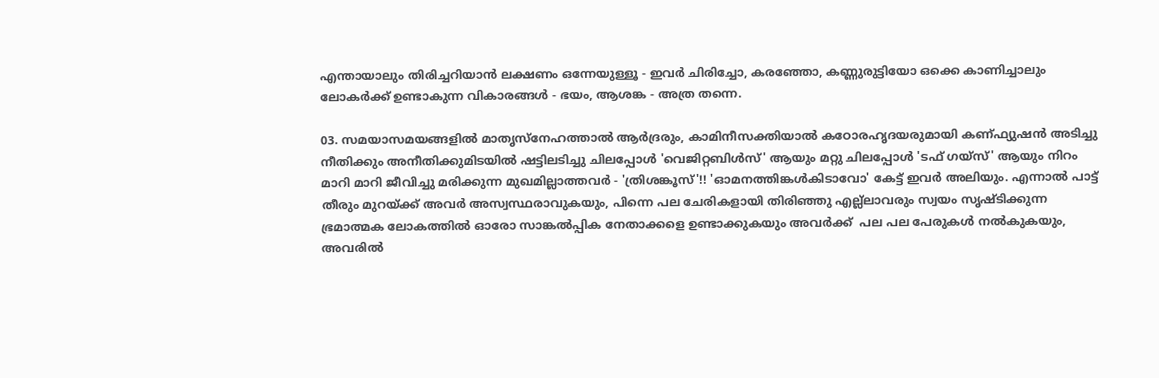എന്തായാലും തിരിച്ചറിയാന്‍ ലക്ഷണം ഒന്നേയുള്ളൂ - ഇവര്‍ ചിരിച്ചോ, കരഞ്ഞോ, കണ്ണുരുട്ടിയോ ഒക്കെ കാണിച്ചാലും ലോകര്‍ക്ക് ഉണ്ടാകുന്ന വികാരങ്ങള്‍ - ഭയം, ആശങ്ക - അത്ര തന്നെ.

03. സമയാസമയങ്ങളില്‍ മാതൃസ്നേഹത്താല്‍ ആര്‍ദ്രരും, കാമിനീസക്തിയാല്‍ കഠോരഹൃദയരുമായി കണ്ഫ്യുഷന്‍ അടിച്ചു നീതിക്കും അനീതിക്കുമിടയില്‍ ഷട്ടിലടിച്ചു ചിലപ്പോള്‍ 'വെജിറ്റബിള്‍സ്' ആയും മറ്റു ചിലപ്പോള്‍ 'ടഫ് ഗയ്സ്' ആയും നിറം മാറി മാറി ജീവിച്ചു മരിക്കുന്ന മുഖമില്ലാത്തവര്‍ - 'ത്രിശങ്കൂസ്'!! 'ഓമനത്തിങ്കള്‍കിടാവോ' കേട്ട് ഇവര്‍ അലിയും. എന്നാല്‍ പാട്ട് തീരും മുറയ്ക്ക് അവര്‍ അസ്വസ്ഥരാവുകയും, പിന്നെ പല ചേരികളായി തിരിഞ്ഞു എല്ല്ലാവരും സ്വയം സൃഷ്ടിക്കുന്ന ഭ്രമാത്മക ലോകത്തില്‍ ഓരോ സാങ്കല്‍പ്പിക നേതാക്കളെ ഉണ്ടാക്കുകയും അവര്‍ക്ക്  പല പല പേരുകള്‍ നല്‍കുകയും, അവരില്‍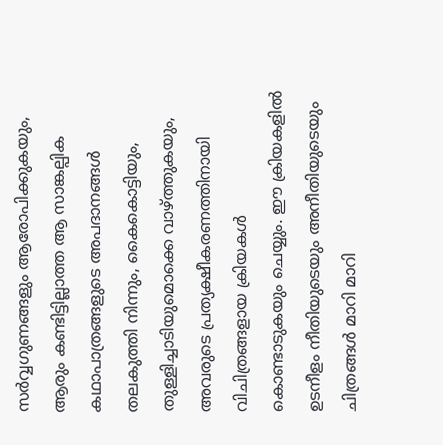സര്‍വ്വഗുണങ്ങളും ആരോപിക്കുകയും, ആരും കണ്ടിട്ടില്ലാത്ത ആ സാങ്കല്പിക കഥാപാത്രങ്ങളുടെ അപദാനങ്ങള്‍ തലകുത്തി നിന്നും, കൈകൊട്ടിയും, തുള്ളിച്ചാടിയുമൊക്കെ വാഴ്ത്തുകയും, അവരുടെ പ്രത്യക്ഷീകരണത്തിനായി വിചിത്രങ്ങളായ ക്രിയകള്‍ കൊണ്ടാടുകയും ചെയ്യും. ഈ ക്രിയകളില്‍ ഉടനീളം നീതിയുടെയും അനീതിയുടെയും ചിത്രങ്ങള്‍ മാറി മാറി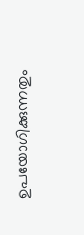ഉപയോഗിക്കുന്നതും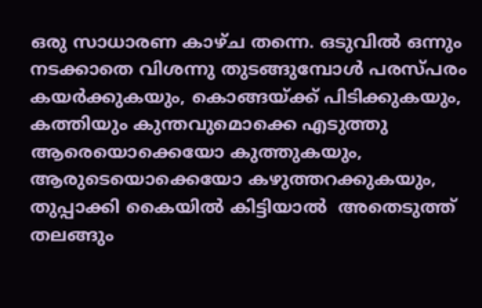ഒരു സാധാരണ കാഴ്ച തന്നെ. ഒടുവില്‍ ഒന്നും നടക്കാതെ വിശന്നു തുടങ്ങുമ്പോള്‍ പരസ്പരം കയര്‍ക്കുകയും, കൊങ്ങയ്ക്ക് പിടിക്കുകയും, കത്തിയും കുന്തവുമൊക്കെ എടുത്തു ആരെയൊക്കെയോ കുത്തുകയും, ആരുടെയൊക്കെയോ കഴുത്തറക്കുകയും, തുപ്പാക്കി കൈയില്‍ കിട്ടിയാല്‍  അതെടുത്ത് തലങ്ങും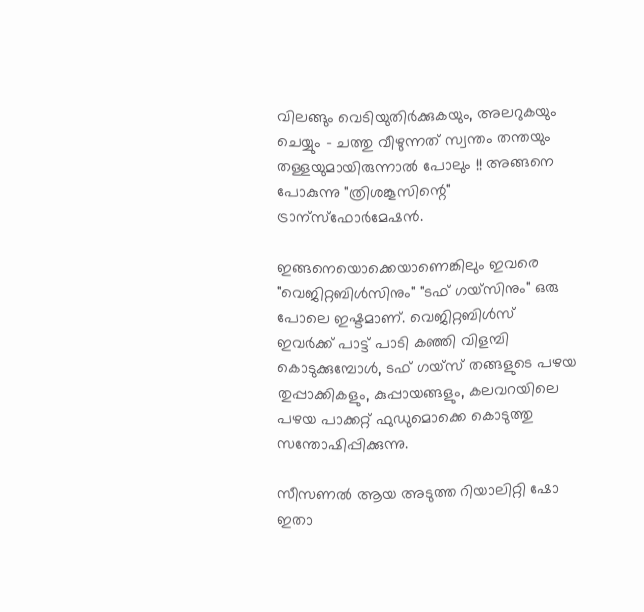വിലങ്ങും വെടിയുതിര്‍ക്കുകയും, അലറുകയും ചെയ്യും - ചത്തു വീഴുന്നത് സ്വന്തം തന്തയും തള്ളയുമായിരുന്നാല്‍ പോലും !! അങ്ങനെ പോകുന്നു "ത്രിശങ്കൂസിന്റെ" ട്രാന്സ്ഫോര്‍മേഷന്‍.

ഇങ്ങനെയൊക്കെയാണെങ്കിലും ഇവരെ "വെജിറ്റബിള്‍സിനും" "ടഫ് ഗയ്സിനും" ഒരു പോലെ ഇഷ്ടമാണ്. വെജിറ്റബിള്‍സ് ഇവര്‍ക്ക് പാട്ട് പാടി കഞ്ഞി വിളമ്പി കൊടുക്കുമ്പോള്‍, ടഫ് ഗയ്സ് തങ്ങളുടെ പഴയ തുപ്പാക്കികളും, കുപ്പായങ്ങളും, കലവറയിലെ പഴയ പാക്കറ്റ് ഫുഡുമൊക്കെ കൊടുത്തു സന്തോഷിപ്പിക്കുന്നു.

സീസണല്‍ ആയ അടുത്ത റിയാലിറ്റി ഷോ ഇതാ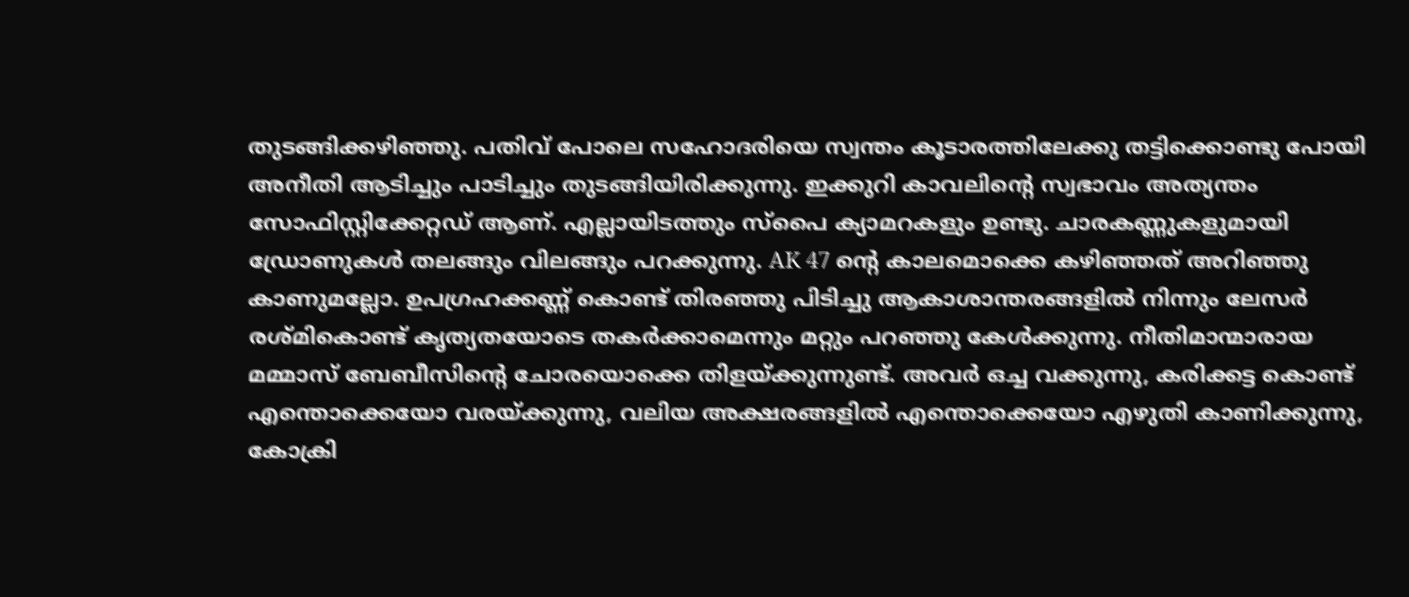തുടങ്ങിക്കഴിഞ്ഞു. പതിവ് പോലെ സഹോദരിയെ സ്വന്തം കൂടാരത്തിലേക്കു തട്ടിക്കൊണ്ടു പോയി അനീതി ആടിച്ചും പാടിച്ചും തുടങ്ങിയിരിക്കുന്നു. ഇക്കുറി കാവലിന്റെ സ്വഭാവം അത്യന്തം സോഫിസ്റ്റിക്കേറ്റഡ് ആണ്. എല്ലായിടത്തും സ്പൈ ക്യാമറകളും ഉണ്ടു. ചാരകണ്ണുകളുമായി ഡ്രോണുകള്‍ തലങ്ങും വിലങ്ങും പറക്കുന്നു. AK 47 ന്‍റെ കാലമൊക്കെ കഴിഞ്ഞത് അറിഞ്ഞു കാണുമല്ലോ. ഉപഗ്രഹക്കണ്ണ്‍ കൊണ്ട് തിരഞ്ഞു പിടിച്ചു ആകാശാന്തരങ്ങളില്‍ നിന്നും ലേസര്‍ രശ്മികൊണ്ട് കൃത്യതയോടെ തകര്‍ക്കാമെന്നും മറ്റും പറഞ്ഞു കേള്‍ക്കുന്നു. നീതിമാന്മാരായ മമ്മാസ് ബേബീസിന്റെ ചോരയൊക്കെ തിളയ്ക്കുന്നുണ്ട്. അവര്‍ ഒച്ച വക്കുന്നു, കരിക്കട്ട കൊണ്ട് എന്തൊക്കെയോ വരയ്ക്കുന്നു, വലിയ അക്ഷരങ്ങളില്‍ എന്തൊക്കെയോ എഴുതി കാണിക്കുന്നു, കോക്രി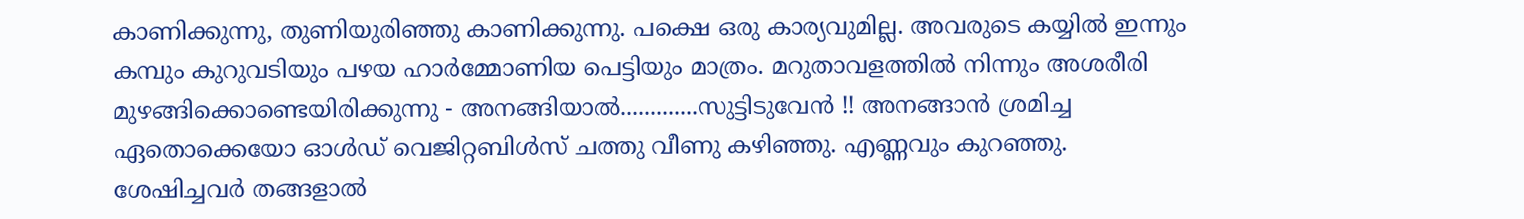കാണിക്കുന്നു, തുണിയുരിഞ്ഞു കാണിക്കുന്നു. പക്ഷെ ഒരു കാര്യവുമില്ല. അവരുടെ കയ്യില്‍ ഇന്നും കമ്പും കുറുവടിയും പഴയ ഹാര്‍മ്മോണിയ പെട്ടിയും മാത്രം. മറുതാവളത്തില്‍ നിന്നും അശരീരി മുഴങ്ങിക്കൊണ്ടെയിരിക്കുന്നു - അനങ്ങിയാല്‍.............സുട്ടിടുവേന്‍ !! അനങ്ങാന്‍ ശ്രമിച്ച ഏതൊക്കെയോ ഓള്‍ഡ്‌ വെജിറ്റബിള്‍സ് ചത്തു വീണു കഴിഞ്ഞു. എണ്ണവും കുറഞ്ഞു. ശേഷിച്ചവര്‍ തങ്ങളാല്‍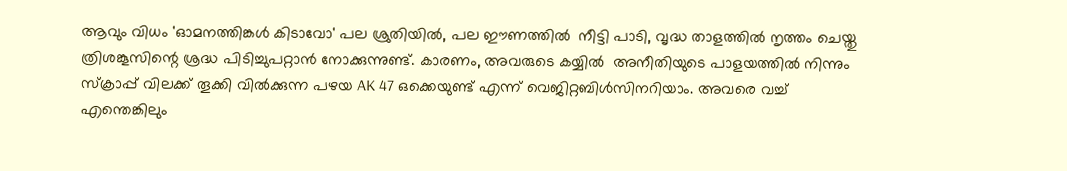ആവും വിധം 'ഓമനത്തിങ്കള്‍ കിടാവോ' പല ശ്രുതിയില്‍, പല ഈണത്തില്‍  നീട്ടി പാടി, വൃദ്ധ താളത്തില്‍ നൃത്തം ചെയ്തു ത്രിശങ്കൂസിന്റെ ശ്രദ്ധ പിടിച്ചുപറ്റാന്‍ നോക്കുന്നുണ്ട്. കാരണം, അവരുടെ കയ്യില്‍  അനീതിയുടെ പാളയത്തില്‍ നിന്നും സ്ക്രാപ്പ് വിലക്ക് തൂക്കി വില്‍ക്കുന്ന പഴയ AK 47 ഒക്കെയുണ്ട് എന്ന് വെജിറ്റബിള്‍സിനറിയാം‍. അവരെ വച്ച് എന്തെങ്കിലും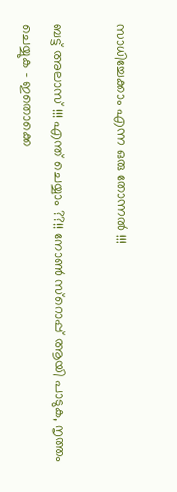സാധിച്ചേക്കാം എന്ന ഒരു തോന്നല്‍ !!!

ബട്ട് അലാസ് !!! എന്ത് ചെയ്യാം ??!! നോണ്‍ സ്റൊപ്പ് ആയി പാടുക, നൃത്തം ചെയ്യുക - ഇതൊക്കെ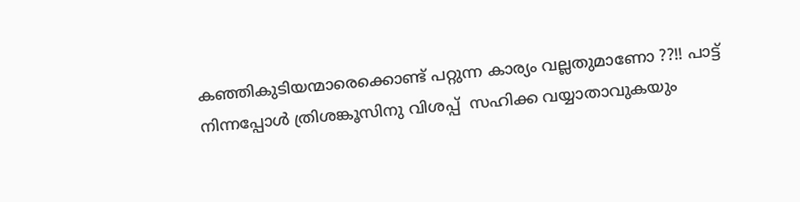കഞ്ഞികുടിയന്മാരെക്കൊണ്ട് പറ്റുന്ന കാര്യം വല്ലതുമാണോ ??!! പാട്ട് നിന്നപ്പോള്‍ ത്രിശങ്കൂസിനു വിശപ്പ്  സഹിക്ക വയ്യാതാവുകയും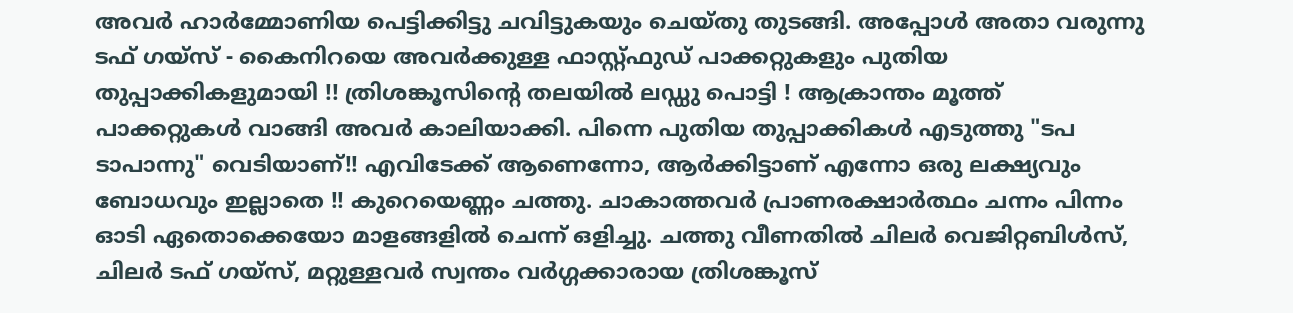അവര്‍ ഹാര്‍മ്മോണിയ പെട്ടിക്കിട്ടു ചവിട്ടുകയും ചെയ്തു തുടങ്ങി. അപ്പോള്‍ അതാ വരുന്നു ടഫ് ഗയ്സ് - കൈനിറയെ അവര്‍ക്കുള്ള ഫാസ്റ്റ്ഫുഡ് പാക്കറ്റുകളും പുതിയ തുപ്പാക്കികളുമായി !! ത്രിശങ്കൂസിന്റെ തലയില്‍ ലഡ്ഡു പൊട്ടി ! ആക്രാന്തം മൂത്ത് പാക്കറ്റുകള്‍ വാങ്ങി അവര്‍ കാലിയാക്കി. പിന്നെ പുതിയ തുപ്പാക്കികള്‍ എടുത്തു "ടപ ടാപാന്നു" വെടിയാണ്!! എവിടേക്ക് ആണെന്നോ, ആര്‍ക്കിട്ടാണ് എന്നോ ഒരു ലക്ഷ്യവും ബോധവും ഇല്ലാതെ !! കുറെയെണ്ണം ചത്തു. ചാകാത്തവര്‍ പ്രാണരക്ഷാര്‍ത്ഥം ചന്നം പിന്നം ഓടി ഏതൊക്കെയോ മാളങ്ങളില്‍ ചെന്ന് ഒളിച്ചു. ചത്തു വീണതില്‍ ചിലര്‍ വെജിറ്റബിള്‍സ്, ചിലര്‍ ടഫ് ഗയ്സ്, മറ്റുള്ളവര്‍ സ്വന്തം വര്‍ഗ്ഗക്കാരായ ത്രിശങ്കൂസ്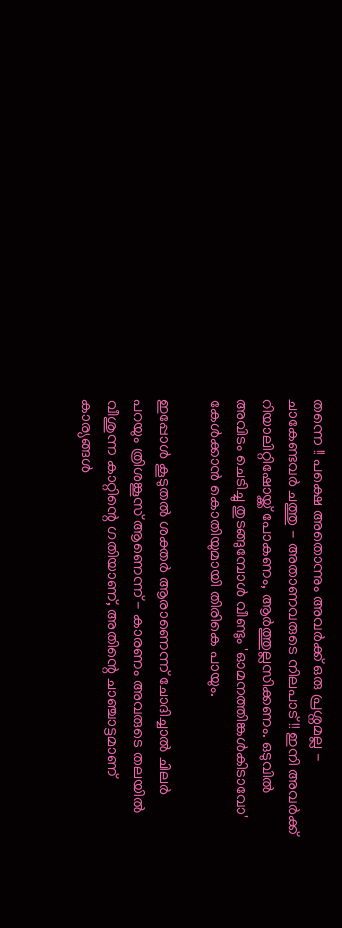തന്നെ !! പക്ഷെ അതൊന്നും അവര്‍ക്ക് ഒരു പ്രശ്നമല്ല - ചാകേണ്ടവര്‍ ചത്തു - അതാണവരുടെ നിലപാട്!! ഇനി അവര്‍ക്ക് റിയാലിറ്റിഷോയ്ക്ക് പോകണം, ആര്‍ത്തുല്ലസിക്കണം. ഒടുവില്‍ അവിടം ചെടിച്ചു തുടങ്ങുമ്പോള്‍ വീണ്ടും 'ഓമനത്തിങ്കള്‍കിടാവോ' കേള്‍ക്കാന്‍ കൊതിയുമായി തിരികെ പായും.

ഇപ്പോള്‍ കൂടുതല്‍ ശക്തര്‍ ആരാണെന്ന് ചോദിച്ചാല്‍ ചിലര്‍ പറയും ത്രിശങ്കൂസ് ആണെന്ന് - കാരണം അവരുടെ തലയില്‍ വീശുന്ന കാറ്റിന്റെ ഗതിയാണ്, അതിന്റെ ചാഞ്ചാട്ടമാണ് കാര്യങ്ങള്‍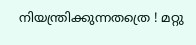നിയന്ത്രിക്കുന്നതത്രെ ! മറ്റു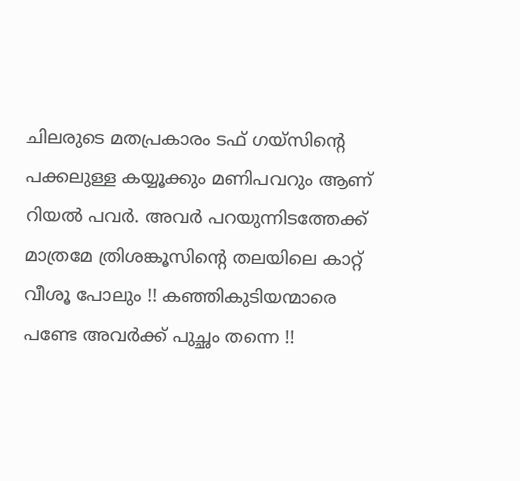ചിലരുടെ മതപ്രകാരം ടഫ് ഗയ്സിന്റെ പക്കലുള്ള കയ്യൂക്കും മണിപവറും ആണ് റിയല്‍ പവര്‍. അവര്‍ പറയുന്നിടത്തേക്ക് മാത്രമേ ത്രിശങ്കൂസിന്റെ തലയിലെ കാറ്റ് വീശൂ പോലും !! കഞ്ഞികുടിയന്മാരെ പണ്ടേ അവര്‍ക്ക് പുച്ഛം തന്നെ !!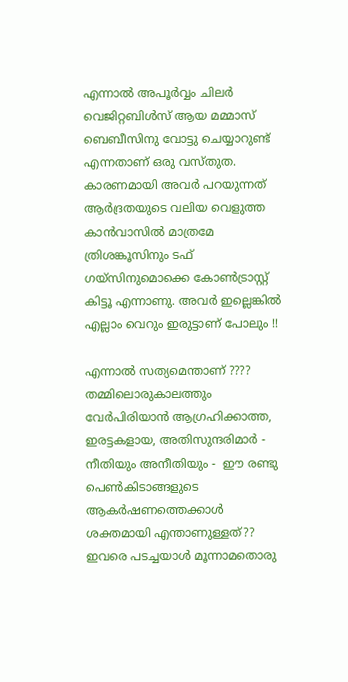എന്നാല്‍ അപൂര്‍വ്വം ചിലര്‍ വെജിറ്റബിള്‍സ് ആയ മമ്മാസ് ബെബീസിനു വോട്ടു ചെയ്യാറുണ്ട് എന്നതാണ് ഒരു വസ്തുത. കാരണമായി അവര്‍ പറയുന്നത് ആര്‍ദ്രതയുടെ വലിയ വെളുത്ത കാന്‍വാസില്‍ മാത്രമേ ത്രിശങ്കൂസിനും ടഫ് ഗയ്സിനുമൊക്കെ കോണ്‍ട്രാസ്റ്റ് കിട്ടൂ എന്നാണു. അവര്‍ ഇല്ലെങ്കില്‍ എല്ലാം വെറും ഇരുട്ടാണ്‌ പോലും !!

എന്നാല്‍ സത്യമെന്താണ് ????  തമ്മിലൊരുകാലത്തും വേര്‍പിരിയാന്‍ ആഗ്രഹിക്കാത്ത, ഇരട്ടകളായ, അതിസുന്ദരിമാര്‍ - നീതിയും അനീതിയും -  ഈ രണ്ടു പെണ്‍കിടാങ്ങളുടെ ആകര്‍ഷണത്തെക്കാള്‍ ശക്തമായി എന്താണുള്ളത്?? ഇവരെ പടച്ചയാള്‍ മൂന്നാമതൊരു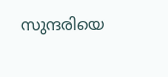സുന്ദരിയെ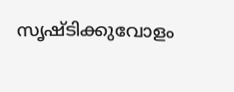സൃഷ്ടിക്കുവോളം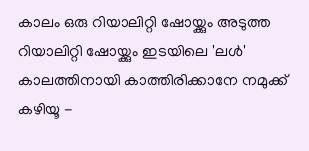കാലം ഒരു റിയാലിറ്റി ഷോയ്ക്കും അടുത്ത റിയാലിറ്റി ഷോയ്ക്കും ഇടയിലെ 'ലള്‍' കാലത്തിനായി കാത്തിരിക്കാനേ നമുക്ക് കഴിയൂ -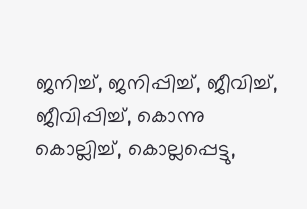ജനിച്ച്, ജനിപ്പിച്ച്, ജീവിച്ച്, ജീവിപ്പിച്ച്, കൊന്നു കൊല്ലിച്ച്, കൊല്ലപ്പെട്ടു,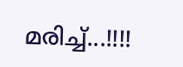മരിച്ച്...!!!!